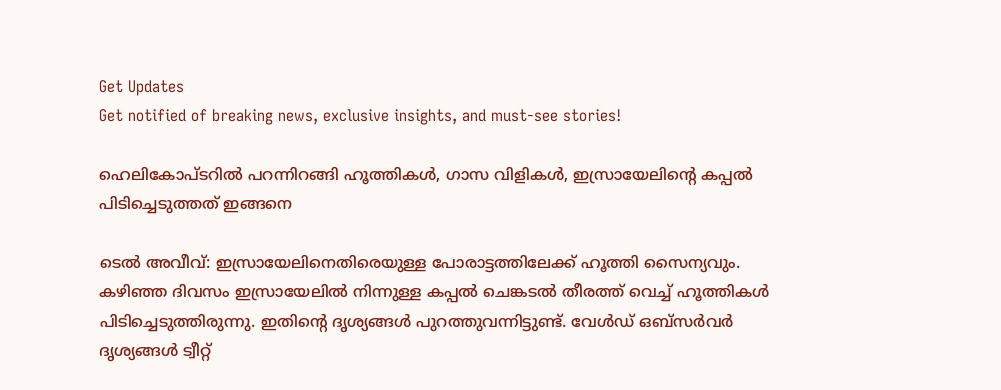Get Updates
Get notified of breaking news, exclusive insights, and must-see stories!

ഹെലികോപ്ടറില്‍ പറന്നിറങ്ങി ഹൂത്തികള്‍, ഗാസ വിളികള്‍, ഇസ്രായേലിന്റെ കപ്പല്‍ പിടിച്ചെടുത്തത് ഇങ്ങനെ

ടെല്‍ അവീവ്: ഇസ്രായേലിനെതിരെയുള്ള പോരാട്ടത്തിലേക്ക് ഹൂത്തി സൈന്യവും. കഴിഞ്ഞ ദിവസം ഇസ്രായേലില്‍ നിന്നുള്ള കപ്പല്‍ ചെങ്കടല്‍ തീരത്ത് വെച്ച് ഹൂത്തികള്‍ പിടിച്ചെടുത്തിരുന്നു. ഇതിന്റെ ദൃശ്യങ്ങള്‍ പുറത്തുവന്നിട്ടുണ്ട്. വേള്‍ഡ് ഒബ്‌സര്‍വര്‍ ദൃശ്യങ്ങള്‍ ട്വീറ്റ്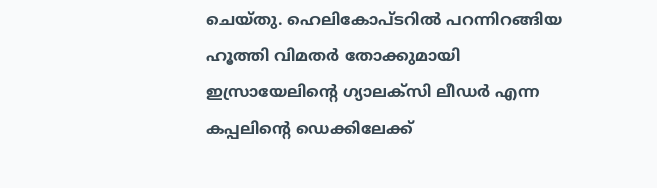ചെയ്തു. ഹെലികോപ്ടറില്‍ പറന്നിറങ്ങിയ ഹൂത്തി വിമതര്‍ തോക്കുമായി ഇസ്രായേലിന്റെ ഗ്യാലക്‌സി ലീഡര്‍ എന്ന കപ്പലിന്റെ ഡെക്കിലേക്ക്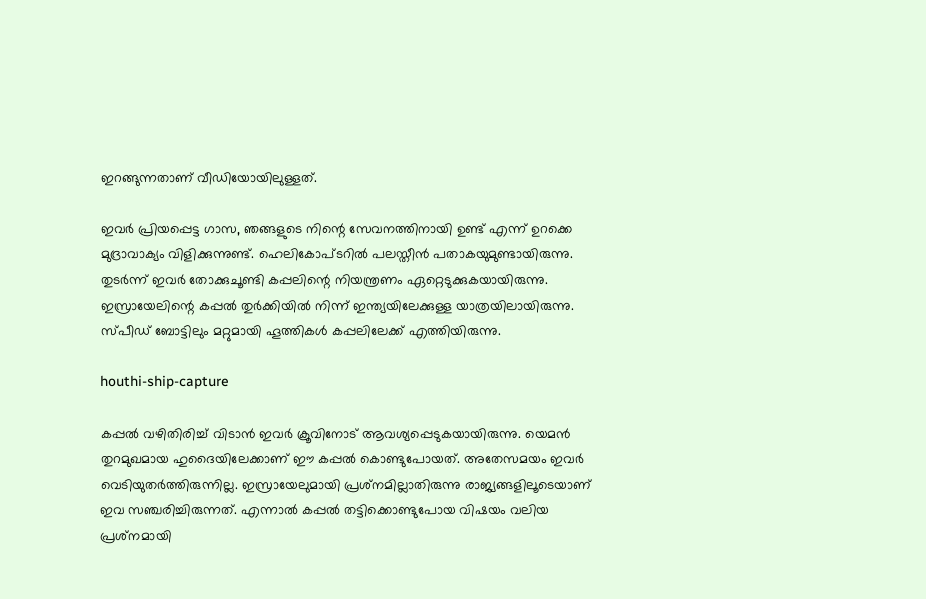ഇറങ്ങുന്നതാണ് വീഡിയോയിലുള്ളത്.

ഇവര്‍ പ്രിയപ്പെട്ട ഗാസ, ഞങ്ങളുടെ നിന്റെ സേവനത്തിനായി ഉണ്ട് എന്ന് ഉറക്കെ മുദ്രാവാക്യം വിളിക്കുന്നുണ്ട്. ഹെലികോപ്ടറില്‍ പലസ്തീന്‍ പതാകയുമുണ്ടായിരുന്നു. തുടര്‍ന്ന് ഇവര്‍ തോക്കുചൂണ്ടി കപ്പലിന്റെ നിയന്ത്രണം ഏറ്റെടുക്കുകയായിരുന്നു. ഇസ്രായേലിന്റെ കപ്പല്‍ തുര്‍ക്കിയില്‍ നിന്ന് ഇന്ത്യയിലേക്കുള്ള യാത്രയിലായിരുന്നു. സ്പീഡ് ബോട്ടിലും മറ്റുമായി ഹൂത്തികള്‍ കപ്പലിലേക്ക് എത്തിയിരുന്നു.

houthi-ship-capture

കപ്പല്‍ വഴിതിരിച്ച് വിടാന്‍ ഇവര്‍ ക്രൂവിനോട് ആവശ്യപ്പെടുകയായിരുന്നു. യെമന്‍ തുറമുഖമായ ഹുദൈയിലേക്കാണ് ഈ കപ്പല്‍ കൊണ്ടുപോയത്. അതേസമയം ഇവര്‍ വെടിയുതര്‍ത്തിരുന്നില്ല. ഇസ്രായേലുമായി പ്രശ്‌നമില്ലാതിരുന്നു രാജ്യങ്ങളിലൂടെയാണ് ഇവ സഞ്ചരിച്ചിരുന്നത്. എന്നാല്‍ കപ്പല്‍ തട്ടിക്കൊണ്ടുപോയ വിഷയം വലിയ പ്രശ്‌നമായി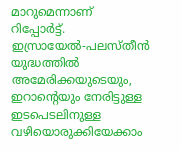മാറുമെന്നാണ് റിപ്പോര്‍ട്ട്. ഇസ്രായേല്‍-പലസ്തീന്‍ യുദ്ധത്തില്‍ അമേരിക്കയുടെയും, ഇറാന്റെയും നേരിട്ടുള്ള ഇടപെടലിനുള്ള വഴിയൊരുക്കിയേക്കാം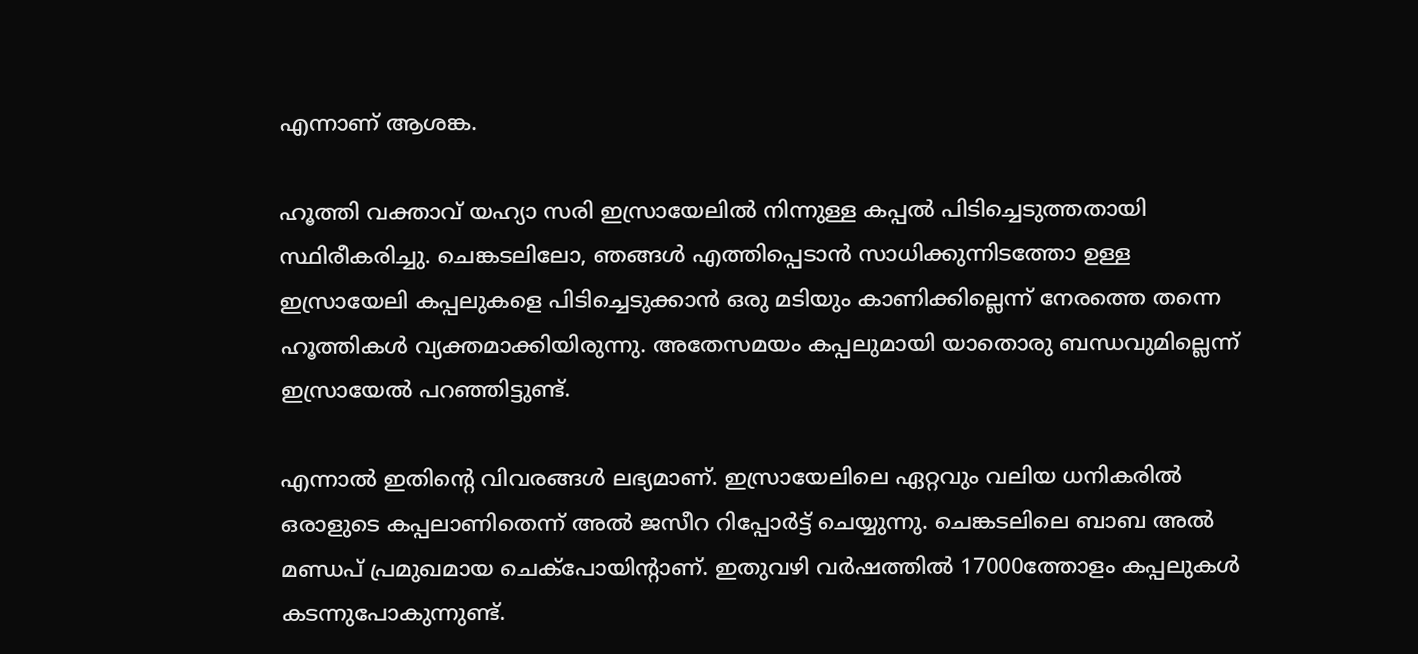എന്നാണ് ആശങ്ക.

ഹൂത്തി വക്താവ് യഹ്യാ സരി ഇസ്രായേലില്‍ നിന്നുള്ള കപ്പല്‍ പിടിച്ചെടുത്തതായി സ്ഥിരീകരിച്ചു. ചെങ്കടലിലോ, ഞങ്ങള്‍ എത്തിപ്പെടാന്‍ സാധിക്കുന്നിടത്തോ ഉള്ള ഇസ്രായേലി കപ്പലുകളെ പിടിച്ചെടുക്കാന്‍ ഒരു മടിയും കാണിക്കില്ലെന്ന് നേരത്തെ തന്നെ ഹൂത്തികള്‍ വ്യക്തമാക്കിയിരുന്നു. അതേസമയം കപ്പലുമായി യാതൊരു ബന്ധവുമില്ലെന്ന് ഇസ്രായേല്‍ പറഞ്ഞിട്ടുണ്ട്.

എന്നാല്‍ ഇതിന്റെ വിവരങ്ങള്‍ ലഭ്യമാണ്. ഇസ്രായേലിലെ ഏറ്റവും വലിയ ധനികരില്‍ ഒരാളുടെ കപ്പലാണിതെന്ന് അല്‍ ജസീറ റിപ്പോര്‍ട്ട് ചെയ്യുന്നു. ചെങ്കടലിലെ ബാബ അല്‍ മണ്ഡപ് പ്രമുഖമായ ചെക്‌പോയിന്റാണ്. ഇതുവഴി വര്‍ഷത്തില്‍ 17000ത്തോളം കപ്പലുകള്‍ കടന്നുപോകുന്നുണ്ട്.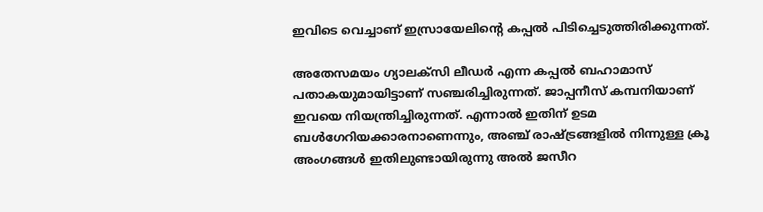ഇവിടെ വെച്ചാണ് ഇസ്രായേലിന്റെ കപ്പല്‍ പിടിച്ചെടുത്തിരിക്കുന്നത്.

അതേസമയം ഗ്യാലക്‌സി ലീഡര്‍ എന്ന കപ്പല്‍ ബഹാമാസ് പതാകയുമായിട്ടാണ് സഞ്ചരിച്ചിരുന്നത്. ജാപ്പനീസ് കമ്പനിയാണ് ഇവയെ നിയന്ത്രിച്ചിരുന്നത്. എന്നാല്‍ ഇതിന് ഉടമ ബള്‍ഗേറിയക്കാരനാണെന്നും, അഞ്ച് രാഷ്ട്രങ്ങളില്‍ നിന്നുള്ള ക്രൂ അംഗങ്ങള്‍ ഇതിലുണ്ടായിരുന്നു അല്‍ ജസീറ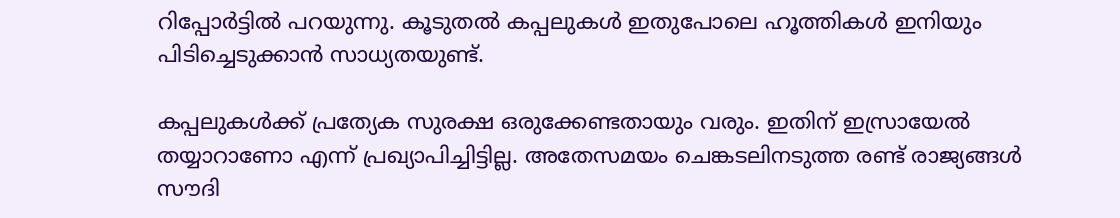റിപ്പോര്‍ട്ടില്‍ പറയുന്നു. കൂടുതല്‍ കപ്പലുകള്‍ ഇതുപോലെ ഹൂത്തികള്‍ ഇനിയും പിടിച്ചെടുക്കാന്‍ സാധ്യതയുണ്ട്.

കപ്പലുകള്‍ക്ക് പ്രത്യേക സുരക്ഷ ഒരുക്കേണ്ടതായും വരും. ഇതിന് ഇസ്രായേല്‍ തയ്യാറാണോ എന്ന് പ്രഖ്യാപിച്ചിട്ടില്ല. അതേസമയം ചെങ്കടലിനടുത്ത രണ്ട് രാജ്യങ്ങള്‍ സൗദി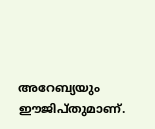അറേബ്യയും ഈജിപ്തുമാണ്.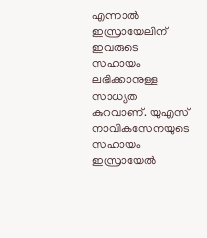എന്നാല്‍ ഇസ്രായേലിന് ഇവരുടെ സഹായം ലഭിക്കാനുള്ള സാധ്യത കുറവാണ്. യുഎസ് നാവികസേനയുടെ സഹായം ഇസ്രായേല്‍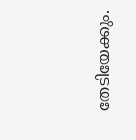തേടിയേക്കും.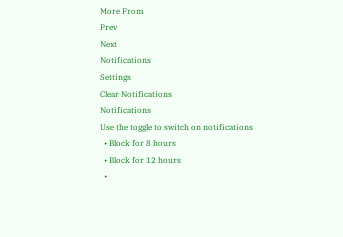More From
Prev
Next
Notifications
Settings
Clear Notifications
Notifications
Use the toggle to switch on notifications
  • Block for 8 hours
  • Block for 12 hours
  •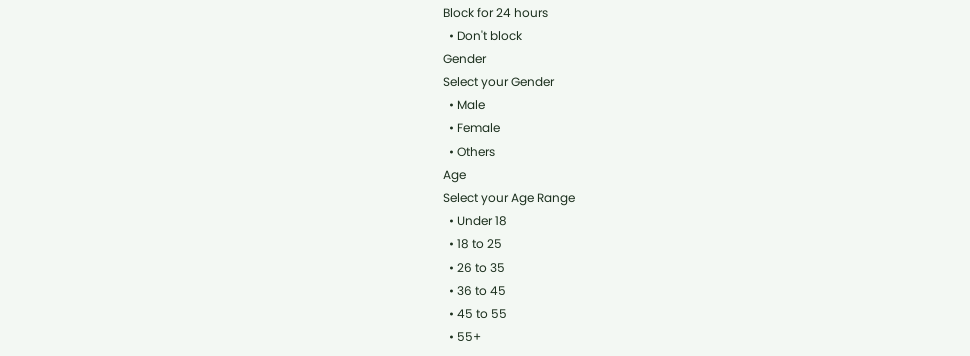Block for 24 hours
  • Don't block
Gender
Select your Gender
  • Male
  • Female
  • Others
Age
Select your Age Range
  • Under 18
  • 18 to 25
  • 26 to 35
  • 36 to 45
  • 45 to 55
  • 55+